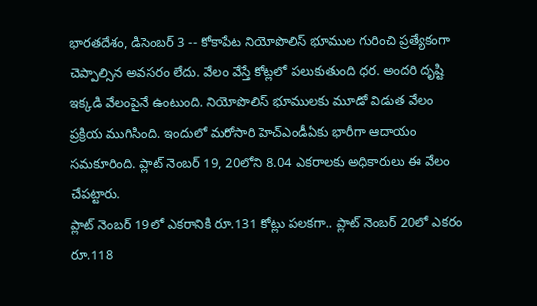భారతదేశం, డిసెంబర్ 3 -- కోకాపేట నియోపొలిస్ భూముల గురించి ప్రత్యేకంగా చెప్పాల్సిన అవసరం లేదు. వేలం వేస్తే కోట్లలో పలుకుతుంది ధర. అందరి దృష్టి ఇక్కడి వేలంపైనే ఉంటుంది. నియోపొలిస్ భూములకు మూడో విడుత వేలం ప్రక్రియ ముగిసింది. ఇందులో మరోసారి హెచ్ఎండీఏకు భారీగా ఆదాయం సమకూరింది. ప్లాట్ నెంబర్ 19, 20లోని 8.04 ఎకరాలకు అధికారులు ఈ వేలం చేపట్టారు.
ప్లాట్ నెంబర్ 19లో ఎకరానికి రూ.131 కోట్లు పలకగా.. ప్లాట్ నెంబర్ 20లో ఎకరం రూ.118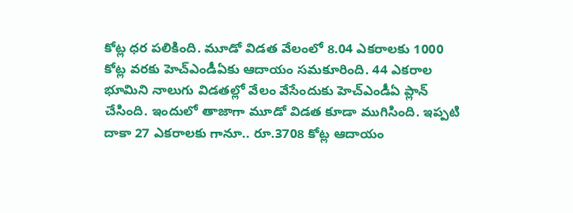కోట్ల ధర పలికింది. మూడో విడత వేలంలో 8.04 ఎకరాలకు 1000 కోట్ల వరకు హెచ్ఎండీఏకు ఆదాయం సమకూరింది. 44 ఎకరాల భూమిని నాలుగు విడతల్లో వేలం వేసేందుకు హెచ్ఎండీఏ ప్లాన్ చేసింది. ఇందులో తాజాగా మూడో విడత కూడా ముగిసింది. ఇప్పటి దాకా 27 ఎకరాలకు గానూ.. రూ.3708 కోట్ల ఆదాయం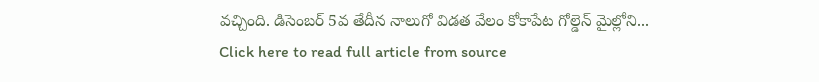వచ్చింది. డిసెంబర్ 5వ తేదీన నాలుగో విడత వేలం కోకాపేట గోల్డెన్ మైల్లోని...
Click here to read full article from source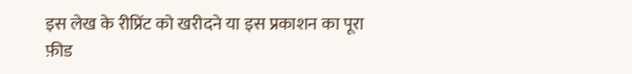इस लेख के रीप्रिंट को खरीदने या इस प्रकाशन का पूरा फ़ीड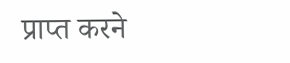प्राप्त करने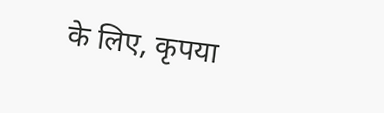के लिए, कृपया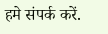हमे संपर्क करें.